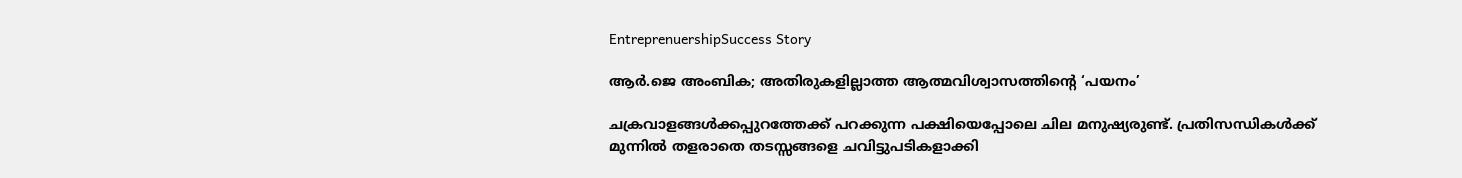EntreprenuershipSuccess Story

ആര്‍.ജെ അംബിക; അതിരുകളില്ലാത്ത ആത്മവിശ്വാസത്തിന്റെ ‘പയനം’

ചക്രവാളങ്ങള്‍ക്കപ്പുറത്തേക്ക് പറക്കുന്ന പക്ഷിയെപ്പോലെ ചില മനുഷ്യരുണ്ട്. പ്രതിസന്ധികള്‍ക്ക് മുന്നില്‍ തളരാതെ തടസ്സങ്ങളെ ചവിട്ടുപടികളാക്കി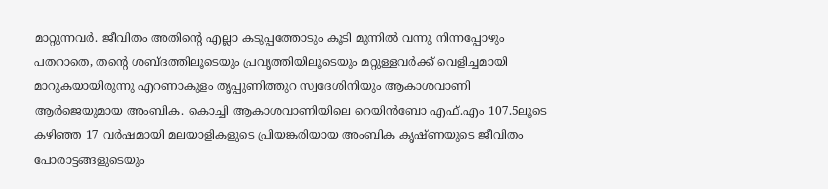മാറ്റുന്നവര്‍. ജീവിതം അതിന്റെ എല്ലാ കടുപ്പത്തോടും കൂടി മുന്നില്‍ വന്നു നിന്നപ്പോഴും പതറാതെ, തന്റെ ശബ്ദത്തിലൂടെയും പ്രവൃത്തിയിലൂടെയും മറ്റുള്ളവര്‍ക്ക് വെളിച്ചമായി മാറുകയായിരുന്നു എറണാകുളം തൃപ്പുണിത്തുറ സ്വദേശിനിയും ആകാശവാണി ആര്‍ജെയുമായ അംബിക. കൊച്ചി ആകാശവാണിയിലെ റെയിന്‍ബോ എഫ്.എം 107.5ലൂടെ കഴിഞ്ഞ 17 വര്‍ഷമായി മലയാളികളുടെ പ്രിയങ്കരിയായ അംബിക കൃഷ്ണയുടെ ജീവിതം പോരാട്ടങ്ങളുടെയും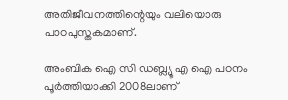അതിജീവനത്തിന്റെയും വലിയൊരു പാഠപുസ്തകമാണ്.

അംബിക ഐ സി ഡബ്ല്യൂ എ ഐ പഠനം പൂര്‍ത്തിയാക്കി 2008ലാണ്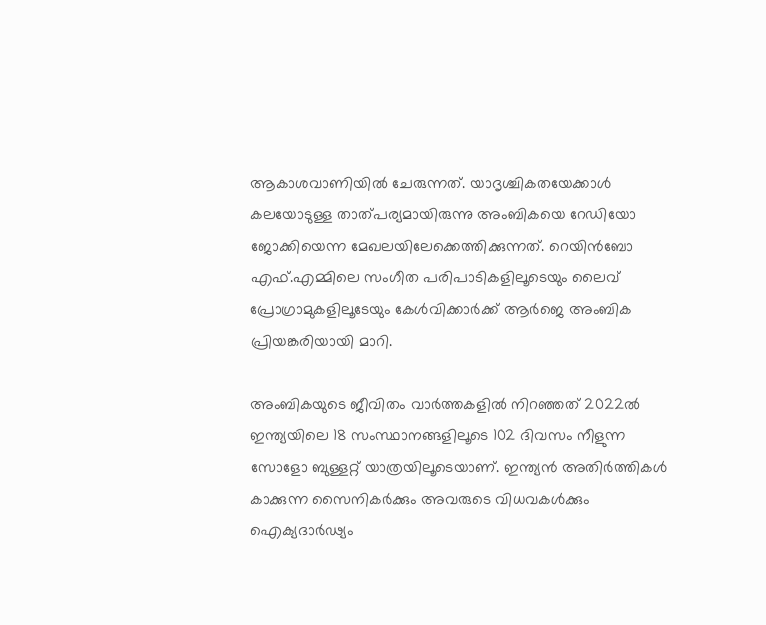ആകാശവാണിയില്‍ ചേരുന്നത്. യാദൃശ്ചികതയേക്കാള്‍ കലയോടുള്ള താത്പര്യമായിരുന്നു അംബികയെ റേഡിയോ ജോക്കിയെന്ന മേഖലയിലേക്കെത്തിക്കുന്നത്. റെയിന്‍ബോ എഫ്.എമ്മിലെ സംഗീത പരിപാടികളിലൂടെയും ലൈവ് പ്രോഗ്രാമുകളിലൂടേയും കേള്‍വിക്കാര്‍ക്ക് ആര്‍ജെ അംബിക പ്രിയങ്കരിയായി മാറി.

അംബികയുടെ ജീവിതം വാര്‍ത്തകളില്‍ നിറഞ്ഞത് 2022ല്‍ ഇന്ത്യയിലെ 18 സംസ്ഥാനങ്ങളിലൂടെ 102 ദിവസം നീളുന്ന സോളോ ബുള്ളറ്റ് യാത്രയിലൂടെയാണ്. ഇന്ത്യന്‍ അതിര്‍ത്തികള്‍ കാക്കുന്ന സൈനികര്‍ക്കും അവരുടെ വിധവകള്‍ക്കും ഐക്യദാര്‍ഢ്യം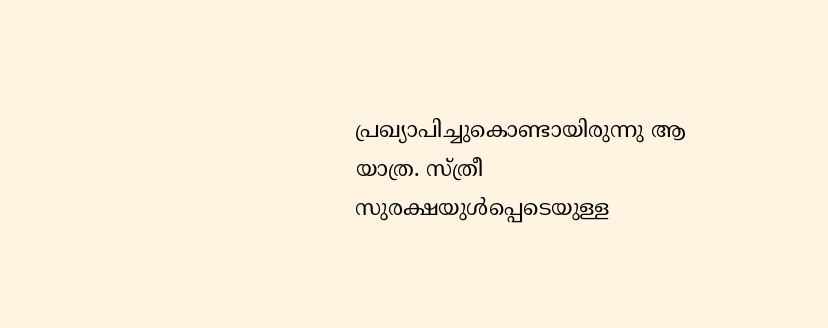പ്രഖ്യാപിച്ചുകൊണ്ടായിരുന്നു ആ യാത്ര. സ്ത്രീ സുരക്ഷയുള്‍പ്പെടെയുള്ള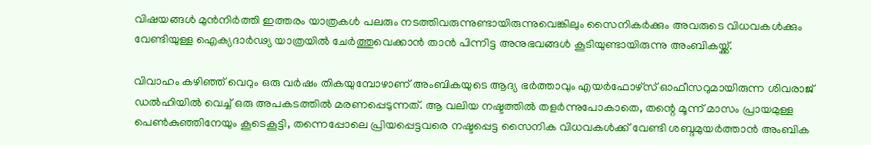വിഷയങ്ങള്‍ മുന്‍നിര്‍ത്തി ഇത്തരം യാത്രകള്‍ പലരും നടത്തിവരുന്നുണ്ടായിരുന്നുവെങ്കിലും സൈനികര്‍ക്കും അവരുടെ വിധവകള്‍ക്കും വേണ്ടിയുള്ള ഐക്യദാര്‍ഢ്യ യാത്രയില്‍ ചേര്‍ത്തുവെക്കാന്‍ താന്‍ പിന്നിട്ട അനുഭവങ്ങള്‍ കൂടിയുണ്ടായിരുന്നു അംബികയ്ക്ക്.

വിവാഹം കഴിഞ്ഞ് വെറും ഒരു വര്‍ഷം തികയുമ്പോഴാണ് അംബികയുടെ ആദ്യ ഭര്‍ത്താവും എയര്‍ഫോഴ്‌സ് ഓഫീസറുമായിരുന്ന ശിവരാജ് ഡല്‍ഹിയില്‍ വെച്ച് ഒരു അപകടത്തില്‍ മരണപ്പെടുന്നത്. ആ വലിയ നഷ്ടത്തില്‍ തളര്‍ന്നുപോകാതെ, തന്റെ മൂന്ന് മാസം പ്രായമുള്ള പെണ്‍കുഞ്ഞിനേയും കൂടെകൂട്ടി, തന്നെപ്പോലെ പ്രിയപ്പെട്ടവരെ നഷ്ടപ്പെട്ട സൈനിക വിധവകള്‍ക്ക് വേണ്ടി ശബ്ദമുയര്‍ത്താന്‍ അംബിക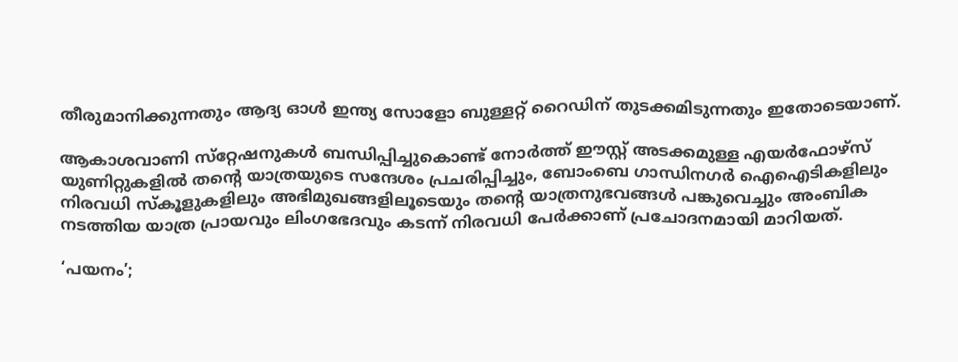തീരുമാനിക്കുന്നതും ആദ്യ ഓള്‍ ഇന്ത്യ സോളോ ബുള്ളറ്റ് റൈഡിന് തുടക്കമിടുന്നതും ഇതോടെയാണ്.

ആകാശവാണി സ്‌റ്റേഷനുകള്‍ ബന്ധിപ്പിച്ചുകൊണ്ട് നോര്‍ത്ത് ഈസ്റ്റ് അടക്കമുള്ള എയര്‍ഫോഴ്‌സ് യുണിറ്റുകളില്‍ തന്റെ യാത്രയുടെ സന്ദേശം പ്രചരിപ്പിച്ചും, ബോംബെ ഗാന്ധിനഗര്‍ ഐഐടികളിലും നിരവധി സ്‌കൂളുകളിലും അഭിമുഖങ്ങളിലൂടെയും തന്റെ യാത്രനുഭവങ്ങള്‍ പങ്കുവെച്ചും അംബിക നടത്തിയ യാത്ര പ്രായവും ലിംഗഭേദവും കടന്ന് നിരവധി പേര്‍ക്കാണ് പ്രചോദനമായി മാറിയത്.

‘പയനം’;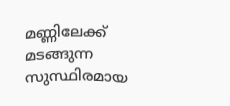മണ്ണിലേക്ക് മടങ്ങുന്ന സുസ്ഥിരമായ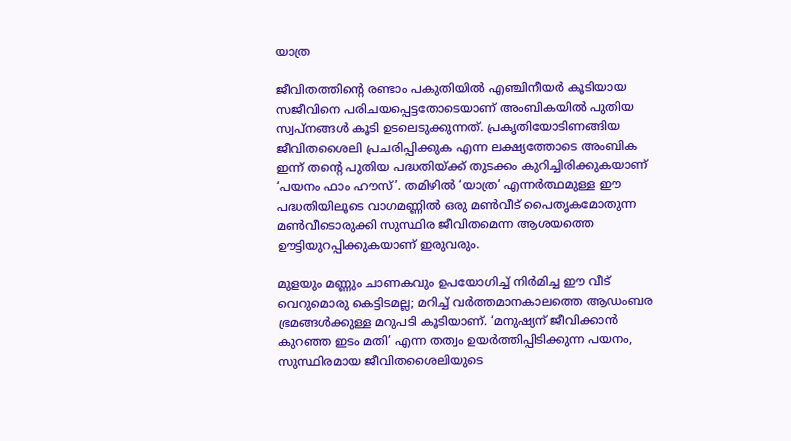യാത്ര

ജീവിതത്തിന്റെ രണ്ടാം പകുതിയില്‍ എഞ്ചിനീയര്‍ കൂടിയായ സജീവിനെ പരിചയപ്പെട്ടതോടെയാണ് അംബികയില്‍ പുതിയ സ്വപ്‌നങ്ങള്‍ കൂടി ഉടലെടുക്കുന്നത്. പ്രകൃതിയോടിണങ്ങിയ ജീവിതശൈലി പ്രചരിപ്പിക്കുക എന്ന ലക്ഷ്യത്തോടെ അംബിക ഇന്ന് തന്റെ പുതിയ പദ്ധതിയ്ക്ക് തുടക്കം കുറിച്ചിരിക്കുകയാണ് ‘പയനം ഫാം ഹൗസ്’. തമിഴില്‍ ‘യാത്ര’ എന്നര്‍ത്ഥമുള്ള ഈ പദ്ധതിയിലൂടെ വാഗമണ്ണില്‍ ഒരു മണ്‍വീട് പൈതൃകമോതുന്ന മണ്‍വീടൊരുക്കി സുസ്ഥിര ജീവിതമെന്ന ആശയത്തെ ഊട്ടിയുറപ്പിക്കുകയാണ് ഇരുവരും.

മുളയും മണ്ണും ചാണകവും ഉപയോഗിച്ച് നിര്‍മിച്ച ഈ വീട് വെറുമൊരു കെട്ടിടമല്ല; മറിച്ച് വര്‍ത്തമാനകാലത്തെ ആഡംബര ഭ്രമങ്ങള്‍ക്കുള്ള മറുപടി കൂടിയാണ്. ‘മനുഷ്യന് ജീവിക്കാന്‍ കുറഞ്ഞ ഇടം മതി’ എന്ന തത്വം ഉയര്‍ത്തിപ്പിടിക്കുന്ന പയനം, സുസ്ഥിരമായ ജീവിതശൈലിയുടെ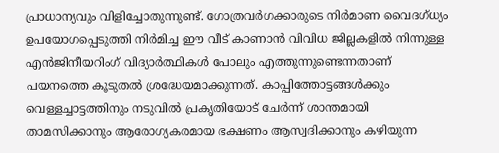പ്രാധാന്യവും വിളിച്ചോതുന്നുണ്ട്. ഗോത്രവര്‍ഗക്കാരുടെ നിര്‍മാണ വൈദഗ്ധ്യം ഉപയോഗപ്പെടുത്തി നിര്‍മിച്ച ഈ വീട് കാണാന്‍ വിവിധ ജില്ലകളില്‍ നിന്നുള്ള എന്‍ജിനീയറിംഗ് വിദ്യാര്‍ത്ഥികള്‍ പോലും എത്തുന്നുണ്ടെന്നതാണ് പയനത്തെ കൂടുതല്‍ ശ്രദ്ധേയമാക്കുന്നത്. കാപ്പിത്തോട്ടങ്ങള്‍ക്കും വെള്ളച്ചാട്ടത്തിനും നടുവില്‍ പ്രകൃതിയോട് ചേര്‍ന്ന് ശാന്തമായി താമസിക്കാനും ആരോഗ്യകരമായ ഭക്ഷണം ആസ്വദിക്കാനും കഴിയുന്ന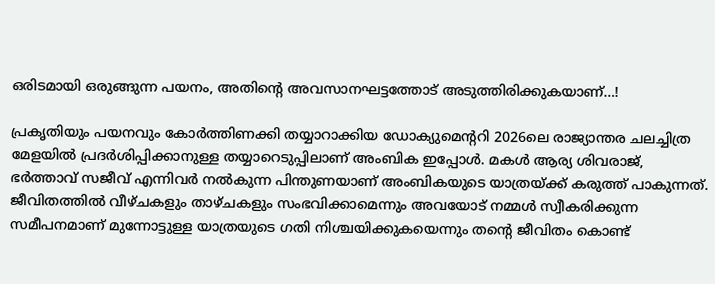ഒരിടമായി ഒരുങ്ങുന്ന പയനം, അതിന്റെ അവസാനഘട്ടത്തോട് അടുത്തിരിക്കുകയാണ്…!

പ്രകൃതിയും പയനവും കോര്‍ത്തിണക്കി തയ്യാറാക്കിയ ഡോക്യുമെന്ററി 2026ലെ രാജ്യാന്തര ചലച്ചിത്ര മേളയില്‍ പ്രദര്‍ശിപ്പിക്കാനുള്ള തയ്യാറെടുപ്പിലാണ് അംബിക ഇപ്പോള്‍. മകള്‍ ആര്യ ശിവരാജ്, ഭര്‍ത്താവ് സജീവ് എന്നിവര്‍ നല്‍കുന്ന പിന്തുണയാണ് അംബികയുടെ യാത്രയ്ക്ക് കരുത്ത് പാകുന്നത്. ജീവിതത്തില്‍ വീഴ്ചകളും താഴ്ചകളും സംഭവിക്കാമെന്നും അവയോട് നമ്മള്‍ സ്വീകരിക്കുന്ന സമീപനമാണ് മുന്നോട്ടുള്ള യാത്രയുടെ ഗതി നിശ്ചയിക്കുകയെന്നും തന്റെ ജീവിതം കൊണ്ട്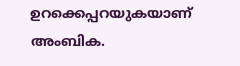ഉറക്കെപ്പറയുകയാണ് അംബിക.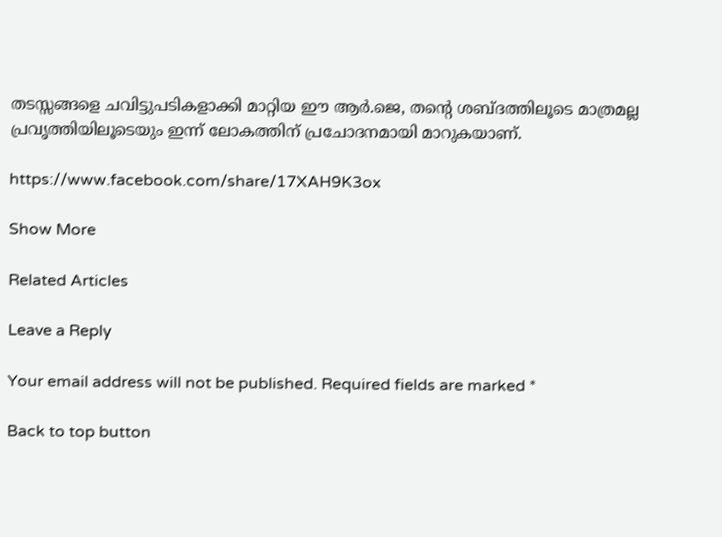തടസ്സങ്ങളെ ചവിട്ടുപടികളാക്കി മാറ്റിയ ഈ ആര്‍.ജെ, തന്റെ ശബ്ദത്തിലൂടെ മാത്രമല്ല പ്രവൃത്തിയിലൂടെയും ഇന്ന് ലോകത്തിന് പ്രചോദനമായി മാറുകയാണ്.

https://www.facebook.com/share/17XAH9K3ox

Show More

Related Articles

Leave a Reply

Your email address will not be published. Required fields are marked *

Back to top button